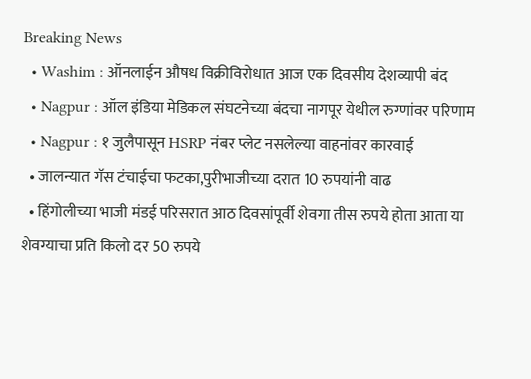Breaking News
  • Washim : ऑनलाईन औषध विक्रीविरोधात आज एक दिवसीय देशव्यापी बंद
  • Nagpur : ऑल इंडिया मेडिकल संघटनेच्या बंदचा नागपूर येथील रुग्णांवर परिणाम
  • Nagpur : १ जुलैपासून HSRP नंबर प्लेट नसलेल्या वाहनांवर कारवाई
  • जालन्यात गॅस टंचाईचा फटका,पुरीभाजीच्या दरात 10 रुपयांनी वाढ
  • हिंगोलीच्या भाजी मंडई परिसरात आठ दिवसांपूर्वी शेवगा तीस रुपये होता आता या शेवग्याचा प्रति किलो दर 50 रुपये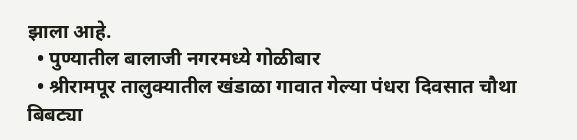झाला आहे.
  • पुण्यातील बालाजी नगरमध्ये गोळीबार
  • श्रीरामपूर तालुक्यातील खंडाळा गावात गेल्या पंधरा दिवसात चौथा बिबट्या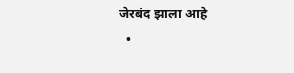जेरबंद झाला आहे
  •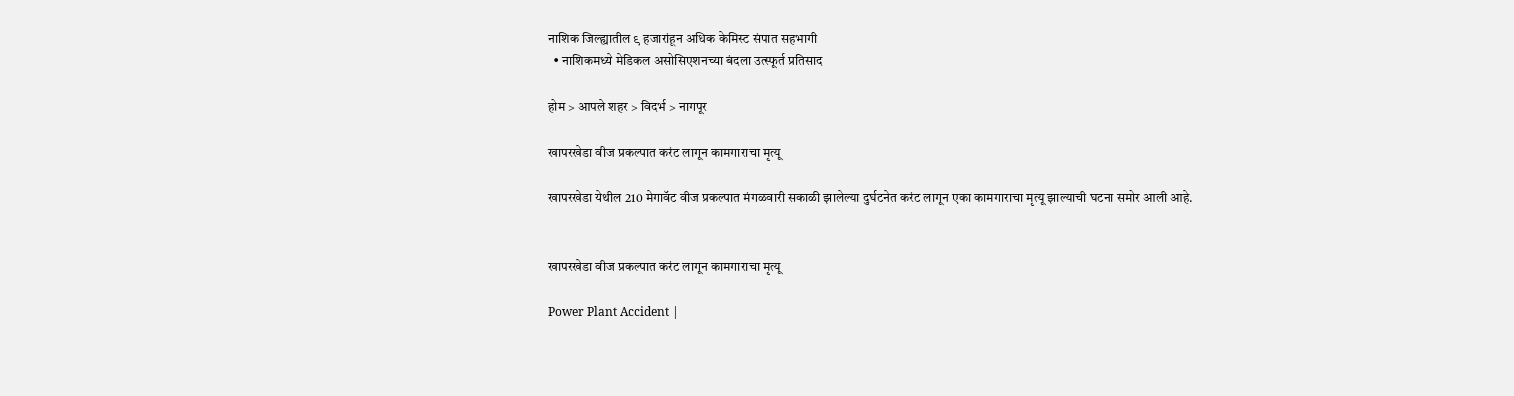नाशिक जिल्ह्यातील ९ हजारांहून अधिक केमिस्ट संपात सहभागी
  • नाशिकमध्ये मेडिकल असोसिएशनच्या बंदला उत्स्फूर्त प्रतिसाद

होम > आपले शहर > विदर्भ > नागपूर

खापरखेडा वीज प्रकल्पात करंट लागून कामगाराचा मृत्यू

खापरखेडा येथील 210 मेगावॅट वीज प्रकल्पात मंगळवारी सकाळी झालेल्या दुर्घटनेत करंट लागून एका कामगाराचा मृत्यू झाल्याची घटना समोर आली आहे.


खापरखेडा वीज प्रकल्पात करंट लागून कामगाराचा मृत्यू

Power Plant Accident |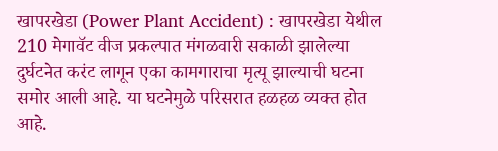खापरखेडा (Power Plant Accident) : खापरखेडा येथील 210 मेगावॅट वीज प्रकल्पात मंगळवारी सकाळी झालेल्या दुर्घटनेत करंट लागून एका कामगाराचा मृत्यू झाल्याची घटना समोर आली आहे. या घटनेमुळे परिसरात हळहळ व्यक्त होत आहे.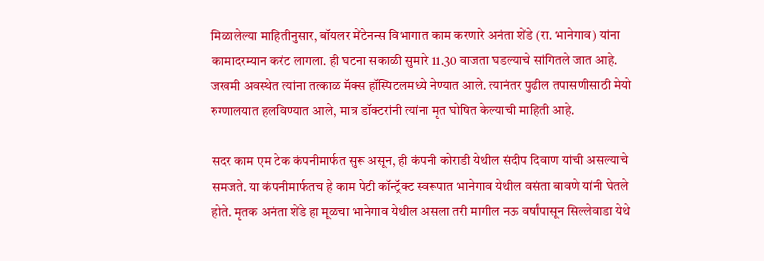मिळालेल्या माहितीनुसार, बॉयलर मेंटेनन्स विभागात काम करणारे अनंता शेंडे (रा. भानेगाव) यांना कामादरम्यान करंट लागला. ही घटना सकाळी सुमारे 11.30 वाजता घडल्याचे सांगितले जात आहे. जखमी अवस्थेत त्यांना तत्काळ मॅक्स हॉस्पिटलमध्ये नेण्यात आले. त्यानंतर पुढील तपासणीसाठी मेयो रुग्णालयात हलविण्यात आले, मात्र डॉक्टरांनी त्यांना मृत घोषित केल्याची माहिती आहे.

सदर काम एम टेक कंपनीमार्फत सुरू असून, ही कंपनी कोराडी येथील संदीप दिवाण यांची असल्याचे समजते. या कंपनीमार्फतच हे काम पेटी कॉन्ट्रॅक्ट स्वरूपात भानेगाव येथील वसंता बावणे यांनी घेतले होते. मृतक अनंता शेंडे हा मूळचा भानेगाव येथील असला तरी मागील नऊ वर्षांपासून सिल्लेवाडा येथे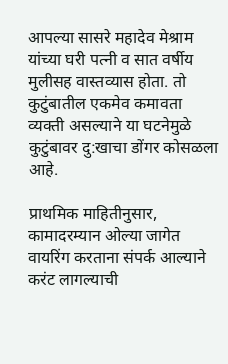आपल्या सासरे महादेव मेश्राम यांच्या घरी पत्नी व सात वर्षीय मुलीसह वास्तव्यास होता. तो कुटुंबातील एकमेव कमावता व्यक्ती असल्याने या घटनेमुळे कुटुंबावर दु:खाचा डोंगर कोसळला आहे.

प्राथमिक माहितीनुसार, कामादरम्यान ओल्या जागेत वायरिंग करताना संपर्क आल्याने करंट लागल्याची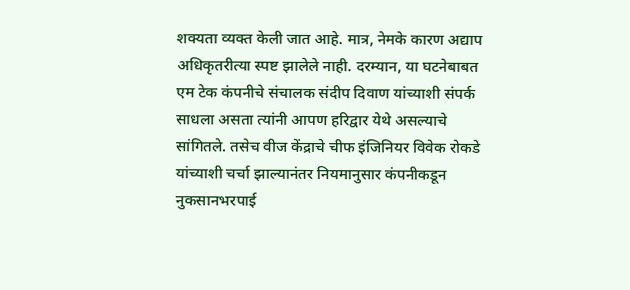शक्यता व्यक्त केली जात आहे. मात्र, नेमके कारण अद्याप अधिकृतरीत्या स्पष्ट झालेले नाही. दरम्यान, या घटनेबाबत एम टेक कंपनीचे संचालक संदीप दिवाण यांच्याशी संपर्क साधला असता त्यांनी आपण हरिद्वार येथे असल्याचे सांगितले. तसेच वीज केंद्राचे चीफ इंजिनियर विवेक रोकडे यांच्याशी चर्चा झाल्यानंतर नियमानुसार कंपनीकडून नुकसानभरपाई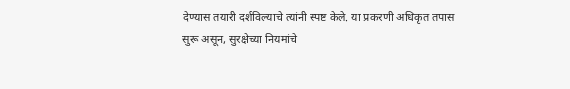देण्यास तयारी दर्शविल्याचे त्यांनी स्पष्ट केले. या प्रकरणी अधिकृत तपास सुरू असून, सुरक्षेच्या नियमांचे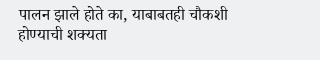पालन झाले होते का, याबाबतही चौकशी होण्याची शक्यता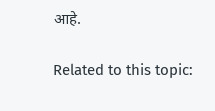आहे.

Related to this topic: